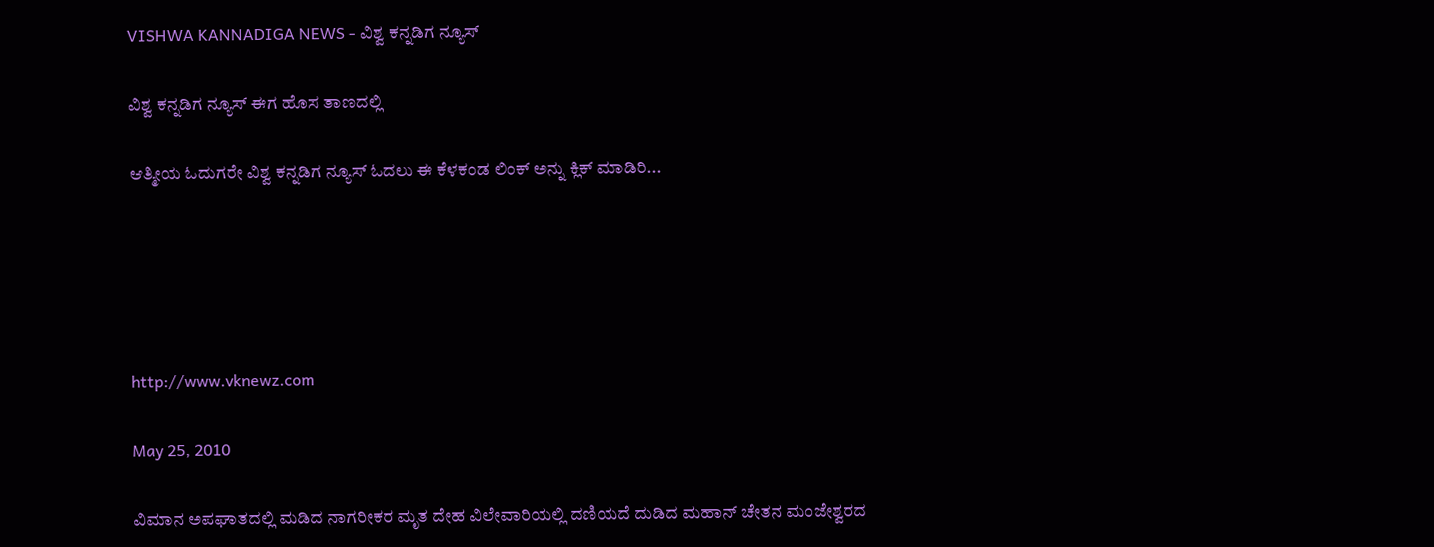VISHWA KANNADIGA NEWS - ವಿಶ್ವ ಕನ್ನಡಿಗ ನ್ಯೂಸ್

ವಿಶ್ವ ಕನ್ನಡಿಗ ನ್ಯೂಸ್ ಈಗ ಹೊಸ ತಾಣದಲ್ಲಿ

ಆತ್ಮೀಯ ಓದುಗರೇ ವಿಶ್ವ ಕನ್ನಡಿಗ ನ್ಯೂಸ್ ಓದಲು ಈ ಕೆಳಕಂಡ ಲಿಂಕ್ ಅನ್ನು ಕ್ಲಿಕ್ ಮಾಡಿರಿ...





http://www.vknewz.com

May 25, 2010

ವಿಮಾನ ಅಪಘಾತದಲ್ಲಿ ಮಡಿದ ನಾಗರೀಕರ ಮೃತ ದೇಹ ವಿಲೇವಾರಿಯಲ್ಲಿ ದಣಿಯದೆ ದುಡಿದ ಮಹಾನ್ ಚೇತನ ಮಂಜೇಶ್ವರದ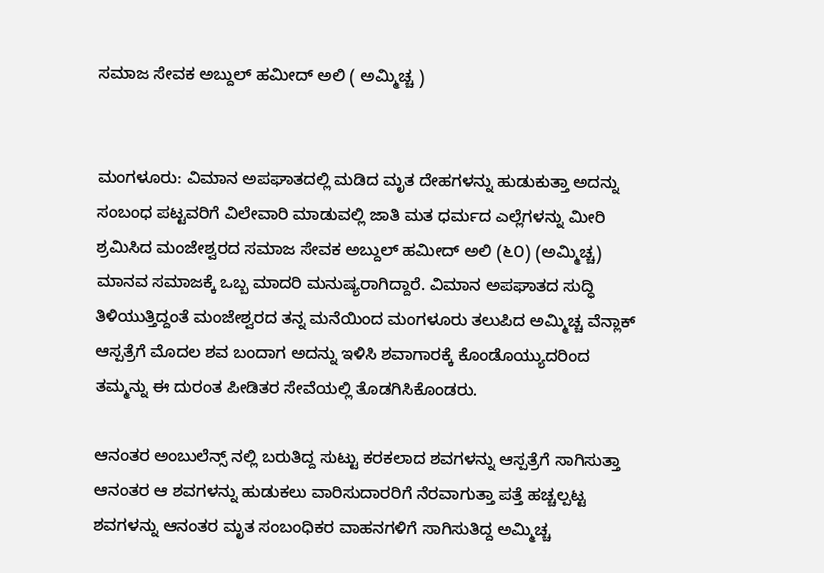ಸಮಾಜ ಸೇವಕ ಅಬ್ದುಲ್ ಹಮೀದ್ ಅಲಿ ( ಅಮ್ಮಿಚ್ಚ )


ಮಂಗಳೂರು: ವಿಮಾನ ಅಪಘಾತದಲ್ಲಿ ಮಡಿದ ಮೃತ ದೇಹಗಳನ್ನು ಹುಡುಕುತ್ತಾ ಅದನ್ನು ಸಂಬಂಧ ಪಟ್ಟವರಿಗೆ ವಿಲೇವಾರಿ ಮಾಡುವಲ್ಲಿ ಜಾತಿ ಮತ ಧರ್ಮದ ಎಲ್ಲೆಗಳನ್ನು ಮೀರಿ ಶ್ರಮಿಸಿದ ಮಂಜೇಶ್ವರದ ಸಮಾಜ ಸೇವಕ ಅಬ್ದುಲ್ ಹಮೀದ್ ಅಲಿ (೬೦) (ಅಮ್ಮಿಚ್ಚ) ಮಾನವ ಸಮಾಜಕ್ಕೆ ಒಬ್ಬ ಮಾದರಿ ಮನುಷ್ಯರಾಗಿದ್ದಾರೆ. ವಿಮಾನ ಅಪಘಾತದ ಸುದ್ಧಿ ತಿಳಿಯುತ್ತಿದ್ದಂತೆ ಮಂಜೇಶ್ವರದ ತನ್ನ ಮನೆಯಿಂದ ಮಂಗಳೂರು ತಲುಪಿದ ಅಮ್ಮಿಚ್ಚ ವೆನ್ಲಾಕ್ ಆಸ್ಪತ್ರೆಗೆ ಮೊದಲ ಶವ ಬಂದಾಗ ಅದನ್ನು ಇಳಿಸಿ ಶವಾಗಾರಕ್ಕೆ ಕೊಂಡೊಯ್ಯುದರಿಂದ ತಮ್ಮನ್ನು ಈ ದುರಂತ ಪೀಡಿತರ ಸೇವೆಯಲ್ಲಿ ತೊಡಗಿಸಿಕೊಂಡರು.

ಆನಂತರ ಅಂಬುಲೆನ್ಸ್ ನಲ್ಲಿ ಬರುತಿದ್ದ ಸುಟ್ಟು ಕರಕಲಾದ ಶವಗಳನ್ನು ಆಸ್ಪತ್ರೆಗೆ ಸಾಗಿಸುತ್ತಾ ಆನಂತರ ಆ ಶವಗಳನ್ನು ಹುಡುಕಲು ವಾರಿಸುದಾರರಿಗೆ ನೆರವಾಗುತ್ತಾ ಪತ್ತೆ ಹಚ್ಚಲ್ಪಟ್ಟ ಶವಗಳನ್ನು ಆನಂತರ ಮೃತ ಸಂಬಂಧಿಕರ ವಾಹನಗಳಿಗೆ ಸಾಗಿಸುತಿದ್ದ ಅಮ್ಮಿಚ್ಚ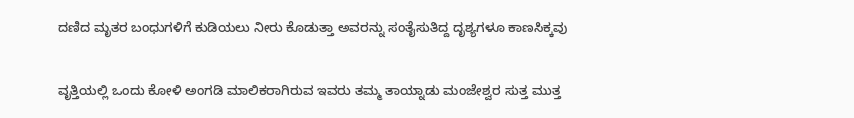ದಣಿದ ಮೃತರ ಬಂಧುಗಳಿಗೆ ಕುಡಿಯಲು ನೀರು ಕೊಡುತ್ತಾ ಅವರನ್ನು ಸಂತೈಸುತಿದ್ದ ದೃಶ್ಯಗಳೂ ಕಾಣಸಿಕ್ಕವು

ವೃತ್ತಿಯಲ್ಲಿ ಒಂದು ಕೋಳಿ ಅಂಗಡಿ ಮಾಲಿಕರಾಗಿರುವ ಇವರು ತಮ್ಮ ತಾಯ್ನಾಡು ಮಂಜೇಶ್ವರ ಸುತ್ತ ಮುತ್ತ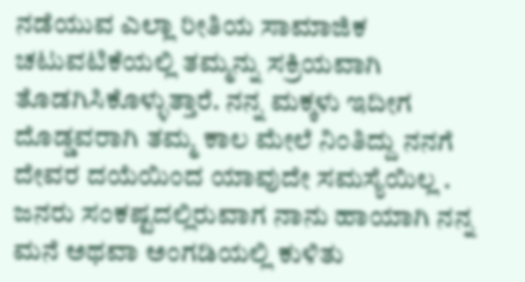ನಡೆಯುವ ಎಲ್ಲಾ ರೀತಿಯ ಸಾಮಾಜಿಕ ಚಟುವಟಿಕೆಯಲ್ಲಿ ತಮ್ಮನ್ನು ಸಕ್ರಿಯವಾಗಿ ತೊಡಗಿಸಿಕೊಳ್ಳುತ್ತಾರೆ. ನನ್ನ ಮಕ್ಕಳು ಇದೀಗ ದೊಡ್ಡವರಾಗಿ ತಮ್ಮ ಕಾಲ ಮೇಲೆ ನಿಂತಿದ್ದು ನನಗೆ ದೇವರ ದಯೆಯಿಂದ ಯಾವುದೇ ಸಮಸ್ಯೆಯಿಲ್ಲ . ಜನರು ಸಂಕಷ್ಟದಲ್ಲಿರುವಾಗ ನಾನು ಹಾಯಾಗಿ ನನ್ನ ಮನೆ ಅಥವಾ ಅಂಗಡಿಯಲ್ಲಿ ಕುಳಿತು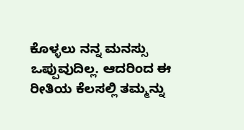ಕೊಳ್ಳಲು ನನ್ನ ಮನಸ್ಸು ಒಪ್ಪುವುದಿಲ್ಲ. ಆದರಿಂದ ಈ ರೀತಿಯ ಕೆಲಸಲ್ಲಿ ತಮ್ಮನ್ನು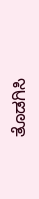ತೊಡಗಿಸಿ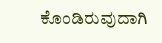ಕೊಂಡಿರುವುದಾಗಿ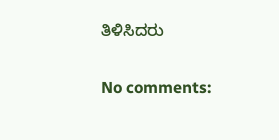ತಿಳಿಸಿದರು

No comments: